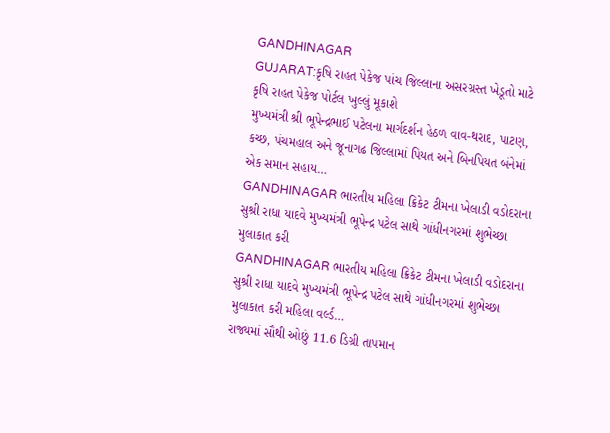GANDHINAGAR
GUJARAT:કૃષિ રાહત પેકેજ પાંચ જિલ્લાના અસરગ્રસ્ત ખેડૂતો માટે કૃષિ રાહત પેકેજ પોર્ટલ ખુલ્લું મૂકાશે
મુખ્યમંત્રી શ્રી ભૂપેન્દ્રભાઈ પટેલના માર્ગદર્શન હેઠળ વાવ-થરાદ, પાટણ, કચ્છ, પંચમહાલ અને જૂનાગઢ જિલ્લામાં પિયત અને બિનપિયત બંનેમાં એક સમાન સહાય…
GANDHINAGAR ભારતીય મહિલા ક્રિકેટ ટીમના ખેલાડી વડોદરાના સુશ્રી રાધા યાદવે મુખ્યમંત્રી ભૂપેન્દ્ર પટેલ સાથે ગાંધીનગરમાં શુભેચ્છા મુલાકાત કરી
GANDHINAGAR ભારતીય મહિલા ક્રિકેટ ટીમના ખેલાડી વડોદરાના સુશ્રી રાધા યાદવે મુખ્યમંત્રી ભૂપેન્દ્ર પટેલ સાથે ગાંધીનગરમાં શુભેચ્છા મુલાકાત કરી મહિલા વર્લ્ડ…
રાજ્યમાં સૌથી ઓછું 11.6 ડિગ્રી તાપમાન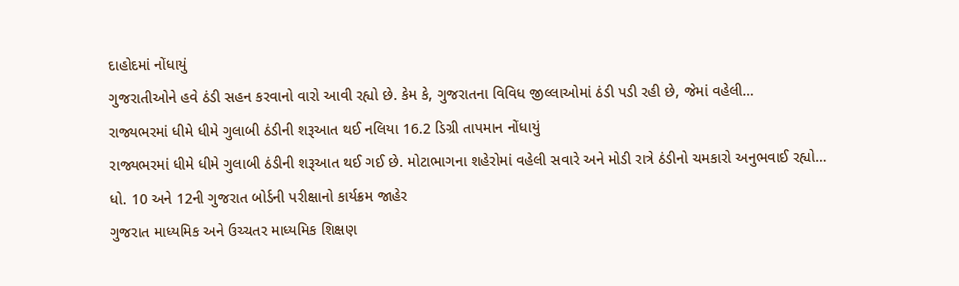દાહોદમાં નોંધાયું
ગુજરાતીઓને હવે ઠંડી સહન કરવાનો વારો આવી રહ્યો છે. કેમ કે, ગુજરાતના વિવિધ જીલ્લાઓમાં ઠંડી પડી રહી છે, જેમાં વહેલી…
રાજ્યભરમાં ધીમે ધીમે ગુલાબી ઠંડીની શરૂઆત થઈ નલિયા 16.2 ડિગ્રી તાપમાન નોંધાયું
રાજ્યભરમાં ધીમે ધીમે ગુલાબી ઠંડીની શરૂઆત થઈ ગઈ છે. મોટાભાગના શહેરોમાં વહેલી સવારે અને મોડી રાત્રે ઠંડીનો ચમકારો અનુભવાઈ રહ્યો…
ધો. 10 અને 12ની ગુજરાત બોર્ડની પરીક્ષાનો કાર્યક્રમ જાહેર
ગુજરાત માધ્યમિક અને ઉચ્ચતર માધ્યમિક શિક્ષણ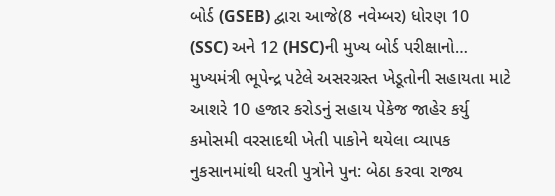બોર્ડ (GSEB) દ્વારા આજે(8 નવેમ્બર) ધોરણ 10 (SSC) અને 12 (HSC)ની મુખ્ય બોર્ડ પરીક્ષાનો…
મુખ્યમંત્રી ભૂપેન્દ્ર પટેલે અસરગ્રસ્ત ખેડૂતોની સહાયતા માટે આશરે 10 હજાર કરોડનું સહાય પેકેજ જાહેર કર્યુ
કમોસમી વરસાદથી ખેતી પાકોને થયેલા વ્યાપક નુકસાનમાંથી ધરતી પુત્રોને પુન: બેઠા કરવા રાજ્ય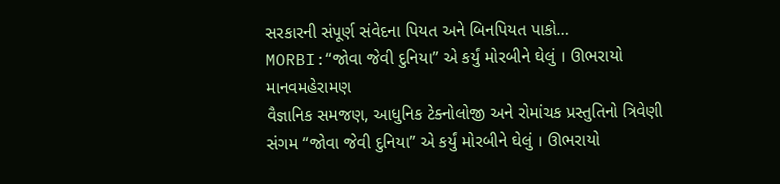સરકારની સંપૂર્ણ સંવેદના પિયત અને બિનપિયત પાકો…
MORBI:“જોવા જેવી દુનિયા” એ કર્યું મોરબીને ઘેલું । ઊભરાયો માનવમહેરામણ
વૈજ્ઞાનિક સમજણ, આધુનિક ટેક્નોલોજી અને રોમાંચક પ્રસ્તુતિનો ત્રિવેણી સંગમ “જોવા જેવી દુનિયા” એ કર્યું મોરબીને ઘેલું । ઊભરાયો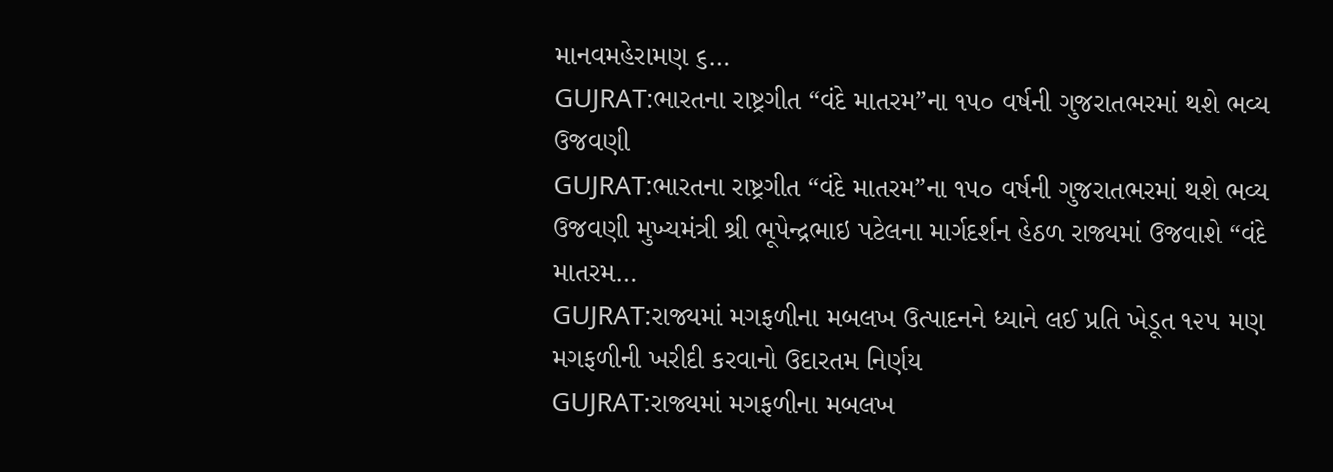માનવમહેરામણ ૬…
GUJRAT:ભારતના રાષ્ટ્રગીત “વંદે માતરમ”ના ૧૫૦ વર્ષની ગુજરાતભરમાં થશે ભવ્ય ઉજવણી
GUJRAT:ભારતના રાષ્ટ્રગીત “વંદે માતરમ”ના ૧૫૦ વર્ષની ગુજરાતભરમાં થશે ભવ્ય ઉજવણી મુખ્યમંત્રી શ્રી ભૂપેન્દ્રભાઇ પટેલના માર્ગદર્શન હેઠળ રાજ્યમાં ઉજવાશે “વંદે માતરમ…
GUJRAT:રાજ્યમાં મગફળીના મબલખ ઉત્પાદનને ધ્યાને લઈ પ્રતિ ખેડૂત ૧૨૫ મણ મગફળીની ખરીદી કરવાનો ઉદારતમ નિર્ણય
GUJRAT:રાજ્યમાં મગફળીના મબલખ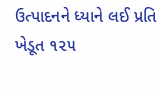ઉત્પાદનને ધ્યાને લઈ પ્રતિ ખેડૂત ૧૨૫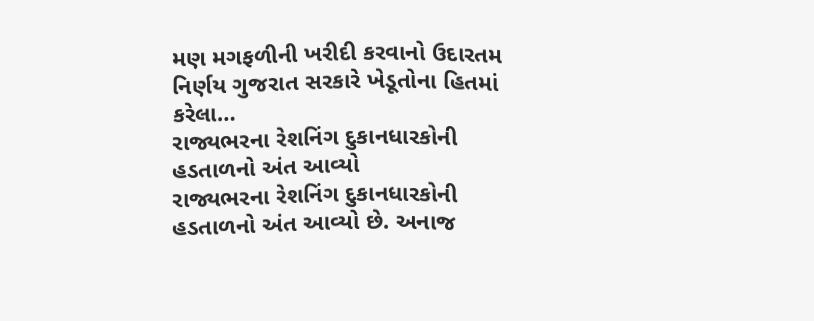મણ મગફળીની ખરીદી કરવાનો ઉદારતમ નિર્ણય ગુજરાત સરકારે ખેડૂતોના હિતમાં કરેલા…
રાજ્યભરના રેશનિંગ દુકાનધારકોની હડતાળનો અંત આવ્યો
રાજ્યભરના રેશનિંગ દુકાનધારકોની હડતાળનો અંત આવ્યો છે. અનાજ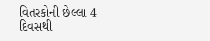વિતરકોની છેલ્લા 4 દિવસથી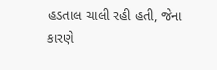હડતાલ ચાલી રહી હતી, જેના કારણે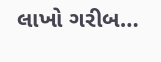લાખો ગરીબ…